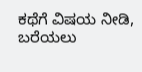ಕಥೆಗೆ ವಿಷಯ ನೀಡಿ, ಬರೆಯಲು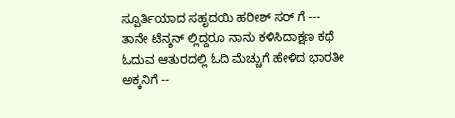ಸ್ಪೂರ್ತಿಯಾದ ಸಹೃದಯಿ ಹರೀಶ್ ಸರ್ ಗೆ ---
ತಾನೇ ಟೆನ್ಶನ್ ಲ್ಲಿದ್ದರೂ ನಾನು ಕಳಿಸಿದಾಕ್ಷಣ ಕಥೆ ಓದುವ ಆತುರದಲ್ಲಿ ಓದಿ ಮೆಚ್ಚುಗೆ ಹೇಳಿದ ಭಾರತೀ ಅಕ್ಕನಿಗೆ --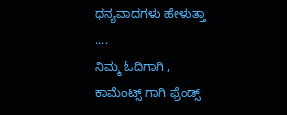ಧನ್ಯವಾದಗಳು ಹೇಳುತ್ತಾ ....
ನಿಮ್ಮ ಓದಿಗಾಗಿ , ಕಾಮೆಂಟ್ಸ್ ಗಾಗಿ ಫ್ರೆಂಡ್ಸ್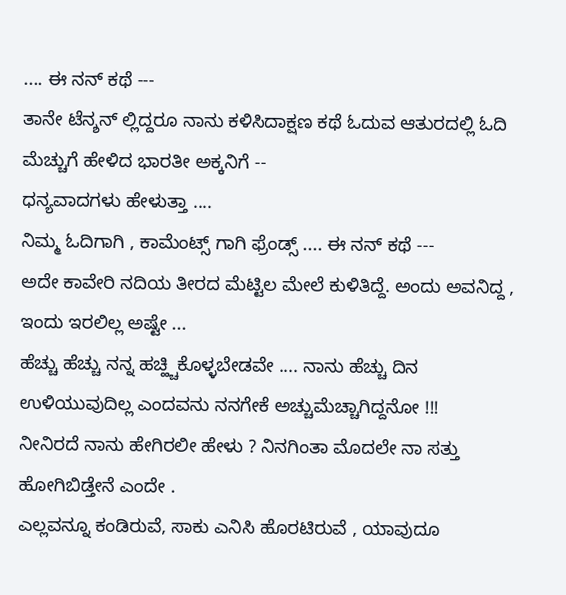.... ಈ ನನ್ ಕಥೆ ---
ತಾನೇ ಟೆನ್ಶನ್ ಲ್ಲಿದ್ದರೂ ನಾನು ಕಳಿಸಿದಾಕ್ಷಣ ಕಥೆ ಓದುವ ಆತುರದಲ್ಲಿ ಓದಿ ಮೆಚ್ಚುಗೆ ಹೇಳಿದ ಭಾರತೀ ಅಕ್ಕನಿಗೆ --
ಧನ್ಯವಾದಗಳು ಹೇಳುತ್ತಾ ....
ನಿಮ್ಮ ಓದಿಗಾಗಿ , ಕಾಮೆಂಟ್ಸ್ ಗಾಗಿ ಫ್ರೆಂಡ್ಸ್ .... ಈ ನನ್ ಕಥೆ ---
ಅದೇ ಕಾವೇರಿ ನದಿಯ ತೀರದ ಮೆಟ್ಟಿಲ ಮೇಲೆ ಕುಳಿತಿದ್ದೆ. ಅಂದು ಅವನಿದ್ದ , ಇಂದು ಇರಲಿಲ್ಲ ಅಷ್ಟೇ ...
ಹೆಚ್ಚು ಹೆಚ್ಚು ನನ್ನ ಹಚ್ಹ್ಚಿಕೊಳ್ಳಬೇಡವೇ .... ನಾನು ಹೆಚ್ಚು ದಿನ ಉಳಿಯುವುದಿಲ್ಲ ಎಂದವನು ನನಗೇಕೆ ಅಚ್ಚುಮೆಚ್ಚಾಗಿದ್ದನೋ !!!
ನೀನಿರದೆ ನಾನು ಹೇಗಿರಲೀ ಹೇಳು ? ನಿನಗಿಂತಾ ಮೊದಲೇ ನಾ ಸತ್ತು ಹೋಗಿಬಿಡ್ತೇನೆ ಎಂದೇ .
ಎಲ್ಲವನ್ನೂ ಕಂಡಿರುವೆ, ಸಾಕು ಎನಿಸಿ ಹೊರಟಿರುವೆ , ಯಾವುದೂ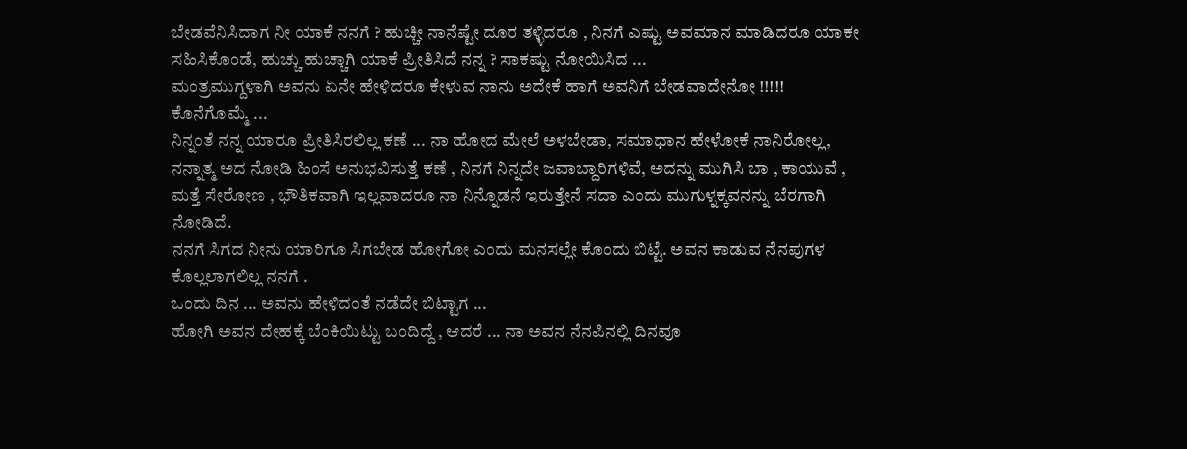ಬೇಡವೆನಿಸಿದಾಗ ನೀ ಯಾಕೆ ನನಗೆ ? ಹುಚ್ಚೀ ನಾನೆಷ್ಟೇ ದೂರ ತಳ್ಳಿದರೂ , ನಿನಗೆ ಎಷ್ಟು ಅವಮಾನ ಮಾಡಿದರೂ ಯಾಕೕ ಸಹಿಸಿಕೊಂಡೆ, ಹುಚ್ಚು ಹುಚ್ಚಾಗಿ ಯಾಕೆ ಪ್ರೀತಿಸಿದೆ ನನ್ನ ? ಸಾಕಷ್ಟು ನೋಯಿಸಿದ ...
ಮಂತ್ರಮುಗ್ದಳಾಗಿ ಅವನು ಏನೇ ಹೇಳಿದರೂ ಕೇಳುವ ನಾನು ಅದೇಕೆ ಹಾಗೆ ಅವನಿಗೆ ಬೇಡವಾದೇನೋ !!!!!
ಕೊನೆಗೊಮ್ಮೆ ...
ನಿನ್ನಂತೆ ನನ್ನ ಯಾರೂ ಪ್ರೀತಿಸಿರಲಿಲ್ಲ ಕಣೆ ... ನಾ ಹೋದ ಮೇಲೆ ಅಳಬೇಡಾ, ಸಮಾಧಾನ ಹೇಳೋಕೆ ನಾನಿರೋಲ್ಲ, ನನ್ನಾತ್ಮ ಅದ ನೋಡಿ ಹಿಂಸೆ ಅನುಭವಿಸುತ್ತೆ ಕಣೆ , ನಿನಗೆ ನಿನ್ನದೇ ಜವಾಬ್ದಾರಿಗಳಿವೆ, ಅದನ್ನು ಮುಗಿಸಿ ಬಾ , ಕಾಯುವೆ , ಮತ್ತೆ ಸೇರೋಣ , ಭೌತಿಕವಾಗಿ ಇಲ್ಲವಾದರೂ ನಾ ನಿನ್ನೊಡನೆ ಇರುತ್ತೇನೆ ಸದಾ ಎಂದು ಮುಗುಳ್ನಕ್ಕವನನ್ನು ಬೆರಗಾಗಿ ನೋಡಿದೆ.
ನನಗೆ ಸಿಗದ ನೀನು ಯಾರಿಗೂ ಸಿಗಬೇಡ ಹೋಗೋ ಎಂದು ಮನಸಲ್ಲೇ ಕೊಂದು ಬಿಟ್ಟೆ. ಅವನ ಕಾಡುವ ನೆನಪುಗಳ ಕೊಲ್ಲಲಾಗಲಿಲ್ಲ ನನಗೆ .
ಒಂದು ದಿನ ... ಅವನು ಹೇಳಿದಂತೆ ನಡೆದೇ ಬಿಟ್ಟಾಗ ...
ಹೋಗಿ ಅವನ ದೇಹಕ್ಕೆ ಬೆಂಕಿಯಿಟ್ಟು ಬಂದಿದ್ದೆ , ಆದರೆ ... ನಾ ಅವನ ನೆನಪಿನಲ್ಲಿ ದಿನವೂ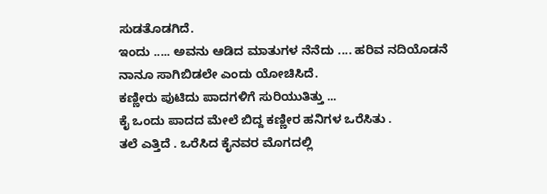ಸುಡತೊಡಗಿದೆ.
ಇಂದು ..... ಅವನು ಆಡಿದ ಮಾತುಗಳ ನೆನೆದು .... ಹರಿವ ನದಿಯೊಡನೆ ನಾನೂ ಸಾಗಿಬಿಡಲೇ ಎಂದು ಯೋಚಿಸಿದೆ.
ಕಣ್ಣೀರು ಪುಟಿದು ಪಾದಗಳಿಗೆ ಸುರಿಯುತಿತ್ತು ...
ಕೈ ಒಂದು ಪಾದದ ಮೇಲೆ ಬಿದ್ದ ಕಣ್ಣೀರ ಹನಿಗಳ ಒರೆಸಿತು .
ತಲೆ ಎತ್ತಿದೆ . ಒರೆಸಿದ ಕೈನವರ ಮೊಗದಲ್ಲಿ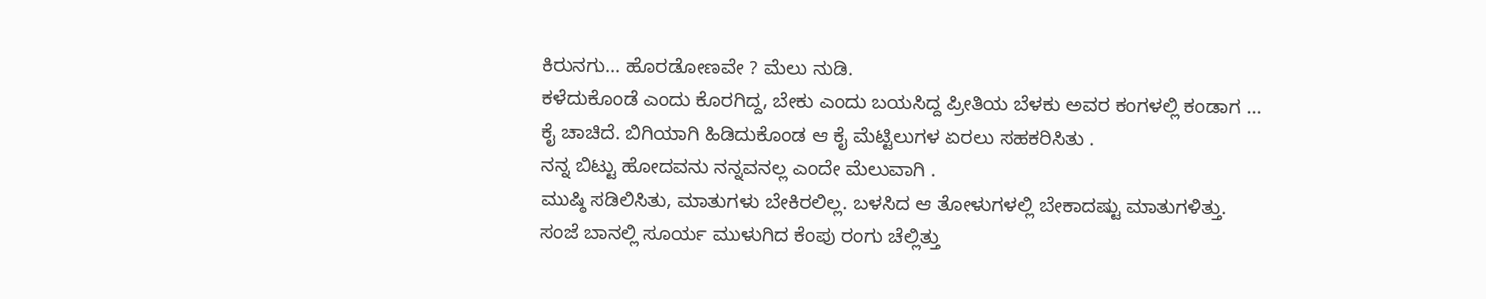ಕಿರುನಗು... ಹೊರಡೋಣವೇ ? ಮೆಲು ನುಡಿ.
ಕಳೆದುಕೊಂಡೆ ಎಂದು ಕೊರಗಿದ್ದ, ಬೇಕು ಎಂದು ಬಯಸಿದ್ದ ಪ್ರೀತಿಯ ಬೆಳಕು ಅವರ ಕಂಗಳಲ್ಲಿ ಕಂಡಾಗ ...
ಕೈ ಚಾಚಿದೆ. ಬಿಗಿಯಾಗಿ ಹಿಡಿದುಕೊಂಡ ಆ ಕೈ ಮೆಟ್ಟಿಲುಗಳ ಏರಲು ಸಹಕರಿಸಿತು .
ನನ್ನ ಬಿಟ್ಟು ಹೋದವನು ನನ್ನವನಲ್ಲ ಎಂದೇ ಮೆಲುವಾಗಿ .
ಮುಷ್ಠಿ ಸಡಿಲಿಸಿತು, ಮಾತುಗಳು ಬೇಕಿರಲಿಲ್ಲ. ಬಳಸಿದ ಆ ತೋಳುಗಳಲ್ಲಿ ಬೇಕಾದಷ್ಟು ಮಾತುಗಳಿತ್ತು.
ಸಂಜೆ ಬಾನಲ್ಲಿ ಸೂರ್ಯ ಮುಳುಗಿದ ಕೆಂಪು ರಂಗು ಚೆಲ್ಲಿತ್ತು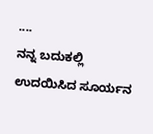....
ನನ್ನ ಬದುಕಲ್ಲಿ ಉದಯಿಸಿದ ಸೂರ್ಯನ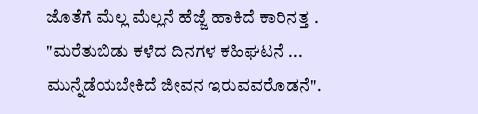ಜೊತೆಗೆ ಮೆಲ್ಲ ಮೆಲ್ಲನೆ ಹೆಜ್ಜೆ ಹಾಕಿದೆ ಕಾರಿನತ್ತ .
"ಮರೆತುಬಿಡು ಕಳೆದ ದಿನಗಳ ಕಹಿಘಟನೆ ...
ಮುನ್ನೆಡೆಯಬೇಕಿದೆ ಜೀವನ ಇರುವವರೊಡನೆ".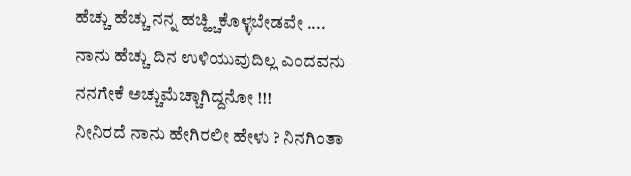ಹೆಚ್ಚು ಹೆಚ್ಚು ನನ್ನ ಹಚ್ಹ್ಚಿಕೊಳ್ಳಬೇಡವೇ .... ನಾನು ಹೆಚ್ಚು ದಿನ ಉಳಿಯುವುದಿಲ್ಲ ಎಂದವನು ನನಗೇಕೆ ಅಚ್ಚುಮೆಚ್ಚಾಗಿದ್ದನೋ !!!
ನೀನಿರದೆ ನಾನು ಹೇಗಿರಲೀ ಹೇಳು ? ನಿನಗಿಂತಾ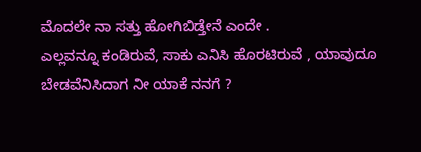ಮೊದಲೇ ನಾ ಸತ್ತು ಹೋಗಿಬಿಡ್ತೇನೆ ಎಂದೇ .
ಎಲ್ಲವನ್ನೂ ಕಂಡಿರುವೆ, ಸಾಕು ಎನಿಸಿ ಹೊರಟಿರುವೆ , ಯಾವುದೂ ಬೇಡವೆನಿಸಿದಾಗ ನೀ ಯಾಕೆ ನನಗೆ ?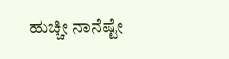ಹುಚ್ಚೀ ನಾನೆಷ್ಟೇ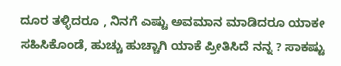ದೂರ ತಳ್ಳಿದರೂ , ನಿನಗೆ ಎಷ್ಟು ಅವಮಾನ ಮಾಡಿದರೂ ಯಾಕೕ ಸಹಿಸಿಕೊಂಡೆ, ಹುಚ್ಚು ಹುಚ್ಚಾಗಿ ಯಾಕೆ ಪ್ರೀತಿಸಿದೆ ನನ್ನ ? ಸಾಕಷ್ಟು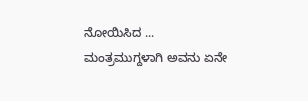ನೋಯಿಸಿದ ...
ಮಂತ್ರಮುಗ್ದಳಾಗಿ ಅವನು ಏನೇ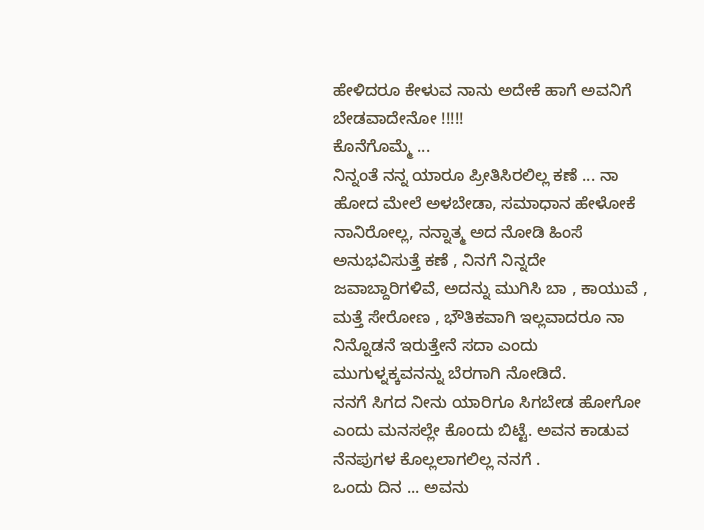ಹೇಳಿದರೂ ಕೇಳುವ ನಾನು ಅದೇಕೆ ಹಾಗೆ ಅವನಿಗೆ ಬೇಡವಾದೇನೋ !!!!!
ಕೊನೆಗೊಮ್ಮೆ ...
ನಿನ್ನಂತೆ ನನ್ನ ಯಾರೂ ಪ್ರೀತಿಸಿರಲಿಲ್ಲ ಕಣೆ ... ನಾ ಹೋದ ಮೇಲೆ ಅಳಬೇಡಾ, ಸಮಾಧಾನ ಹೇಳೋಕೆ ನಾನಿರೋಲ್ಲ, ನನ್ನಾತ್ಮ ಅದ ನೋಡಿ ಹಿಂಸೆ ಅನುಭವಿಸುತ್ತೆ ಕಣೆ , ನಿನಗೆ ನಿನ್ನದೇ ಜವಾಬ್ದಾರಿಗಳಿವೆ, ಅದನ್ನು ಮುಗಿಸಿ ಬಾ , ಕಾಯುವೆ , ಮತ್ತೆ ಸೇರೋಣ , ಭೌತಿಕವಾಗಿ ಇಲ್ಲವಾದರೂ ನಾ ನಿನ್ನೊಡನೆ ಇರುತ್ತೇನೆ ಸದಾ ಎಂದು ಮುಗುಳ್ನಕ್ಕವನನ್ನು ಬೆರಗಾಗಿ ನೋಡಿದೆ.
ನನಗೆ ಸಿಗದ ನೀನು ಯಾರಿಗೂ ಸಿಗಬೇಡ ಹೋಗೋ ಎಂದು ಮನಸಲ್ಲೇ ಕೊಂದು ಬಿಟ್ಟೆ. ಅವನ ಕಾಡುವ ನೆನಪುಗಳ ಕೊಲ್ಲಲಾಗಲಿಲ್ಲ ನನಗೆ .
ಒಂದು ದಿನ ... ಅವನು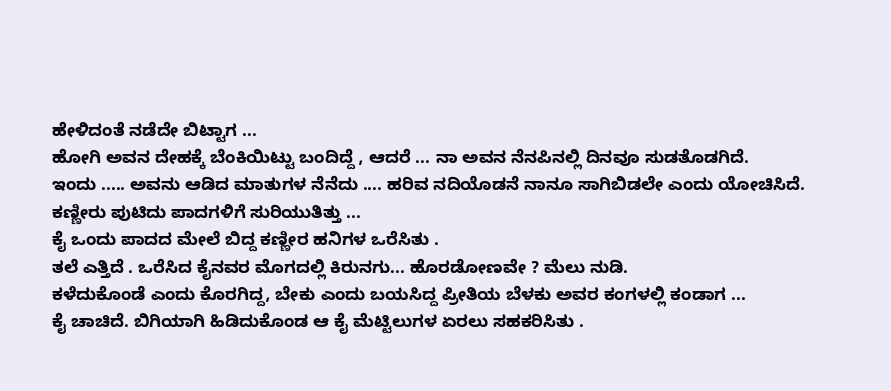ಹೇಳಿದಂತೆ ನಡೆದೇ ಬಿಟ್ಟಾಗ ...
ಹೋಗಿ ಅವನ ದೇಹಕ್ಕೆ ಬೆಂಕಿಯಿಟ್ಟು ಬಂದಿದ್ದೆ , ಆದರೆ ... ನಾ ಅವನ ನೆನಪಿನಲ್ಲಿ ದಿನವೂ ಸುಡತೊಡಗಿದೆ.
ಇಂದು ..... ಅವನು ಆಡಿದ ಮಾತುಗಳ ನೆನೆದು .... ಹರಿವ ನದಿಯೊಡನೆ ನಾನೂ ಸಾಗಿಬಿಡಲೇ ಎಂದು ಯೋಚಿಸಿದೆ.
ಕಣ್ಣೀರು ಪುಟಿದು ಪಾದಗಳಿಗೆ ಸುರಿಯುತಿತ್ತು ...
ಕೈ ಒಂದು ಪಾದದ ಮೇಲೆ ಬಿದ್ದ ಕಣ್ಣೀರ ಹನಿಗಳ ಒರೆಸಿತು .
ತಲೆ ಎತ್ತಿದೆ . ಒರೆಸಿದ ಕೈನವರ ಮೊಗದಲ್ಲಿ ಕಿರುನಗು... ಹೊರಡೋಣವೇ ? ಮೆಲು ನುಡಿ.
ಕಳೆದುಕೊಂಡೆ ಎಂದು ಕೊರಗಿದ್ದ, ಬೇಕು ಎಂದು ಬಯಸಿದ್ದ ಪ್ರೀತಿಯ ಬೆಳಕು ಅವರ ಕಂಗಳಲ್ಲಿ ಕಂಡಾಗ ...
ಕೈ ಚಾಚಿದೆ. ಬಿಗಿಯಾಗಿ ಹಿಡಿದುಕೊಂಡ ಆ ಕೈ ಮೆಟ್ಟಿಲುಗಳ ಏರಲು ಸಹಕರಿಸಿತು .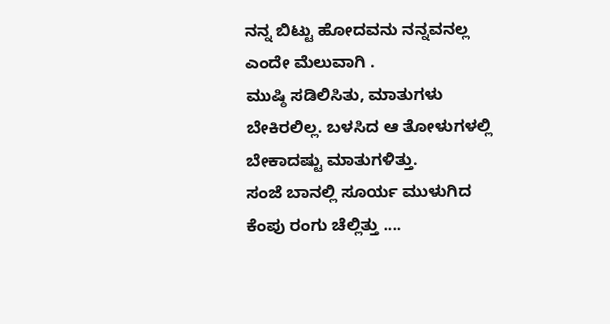ನನ್ನ ಬಿಟ್ಟು ಹೋದವನು ನನ್ನವನಲ್ಲ ಎಂದೇ ಮೆಲುವಾಗಿ .
ಮುಷ್ಠಿ ಸಡಿಲಿಸಿತು, ಮಾತುಗಳು ಬೇಕಿರಲಿಲ್ಲ. ಬಳಸಿದ ಆ ತೋಳುಗಳಲ್ಲಿ ಬೇಕಾದಷ್ಟು ಮಾತುಗಳಿತ್ತು.
ಸಂಜೆ ಬಾನಲ್ಲಿ ಸೂರ್ಯ ಮುಳುಗಿದ ಕೆಂಪು ರಂಗು ಚೆಲ್ಲಿತ್ತು ....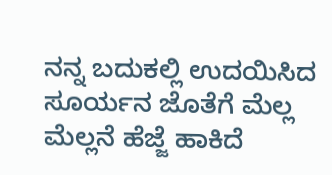ನನ್ನ ಬದುಕಲ್ಲಿ ಉದಯಿಸಿದ ಸೂರ್ಯನ ಜೊತೆಗೆ ಮೆಲ್ಲ ಮೆಲ್ಲನೆ ಹೆಜ್ಜೆ ಹಾಕಿದೆ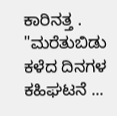ಕಾರಿನತ್ತ .
"ಮರೆತುಬಿಡು ಕಳೆದ ದಿನಗಳ ಕಹಿಘಟನೆ ...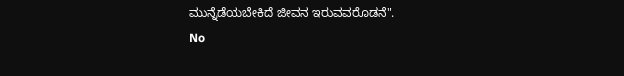ಮುನ್ನೆಡೆಯಬೇಕಿದೆ ಜೀವನ ಇರುವವರೊಡನೆ".
No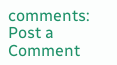comments:
Post a Comment